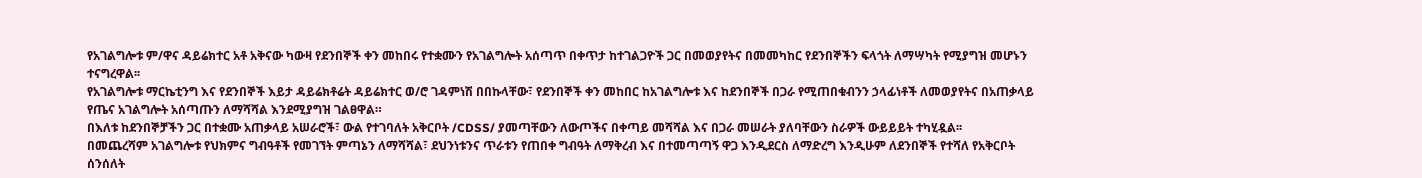የአገልግሎቱ ም/ዋና ዳይሬክተር አቶ አቅናው ካውዛ የደንበኞች ቀን መከበሩ የተቋሙን የአገልግሎት አሰጣጥ በቀጥታ ከተገልጋዮች ጋር በመወያየትና በመመካከር የደንበኞችን ፍላጎት ለማሣካት የሚያግዝ መሆኑን ተናግረዋል፡፡
የአገልግሎቱ ማርኬቲንግ እና የደንበኞች እይታ ዳይሬክቶሬት ዳይሬክተር ወ/ሮ ገዳምነሽ በበኩላቸው፣ የደንበኞች ቀን መከበር ከአገልግሎቱ እና ከደንበኞች በጋራ የሚጠበቁብንን ኃላፊነቶች ለመወያየትና በአጠቃላይ የጤና አገልግሎት አሰጣጡን ለማሻሻል እንደሚያግዝ ገልፀዋል።
በእለቱ ከደንበኞቻችን ጋር በተቋሙ አጠቃላይ አሠራሮች፣ ውል የተገባለት አቅርቦት /CDSS/ ያመጣቸውን ለውጦችና በቀጣይ መሻሻል እና በጋራ መሠራት ያለባቸውን ስራዎች ውይይይት ተካሂዷል፡፡
በመጨረሻም አገልግሎቱ የህክምና ግብዓቶች የመገኘት ምጣኔን ለማሻሻል፣ ደህንነቱንና ጥራቱን የጠበቀ ግብዓት ለማቅረብ እና በተመጣጣኝ ዋጋ እንዲደርስ ለማድረግ እንዲሁም ለደንበኞች የተሻለ የአቅርቦት ሰንሰለት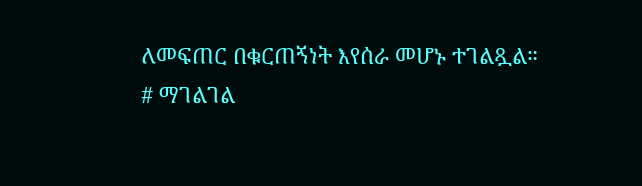ለመፍጠር በቁርጠኝነት እየሰራ መሆኑ ተገልጿል።
# ማገልገል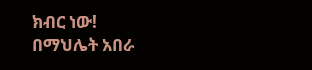ክብር ነው!
በማህሌት አበራ